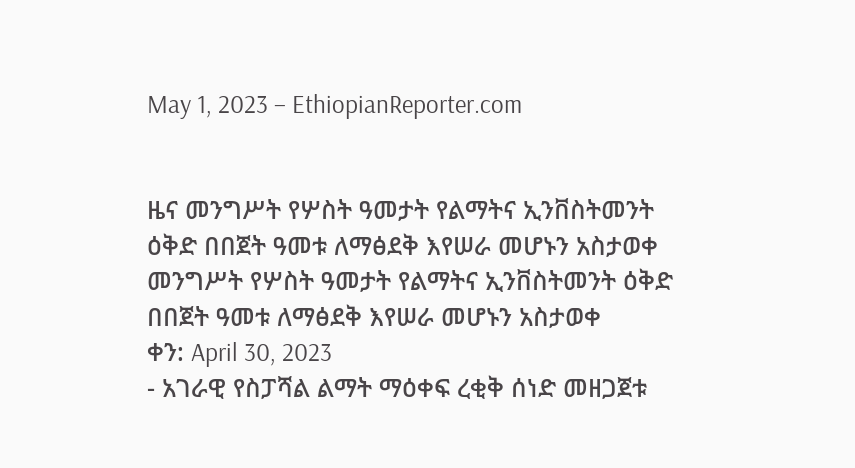May 1, 2023 – EthiopianReporter.com


ዜና መንግሥት የሦስት ዓመታት የልማትና ኢንቨስትመንት ዕቅድ በበጀት ዓመቱ ለማፅደቅ እየሠራ መሆኑን አስታወቀ
መንግሥት የሦስት ዓመታት የልማትና ኢንቨስትመንት ዕቅድ በበጀት ዓመቱ ለማፅደቅ እየሠራ መሆኑን አስታወቀ
ቀን: April 30, 2023
- አገራዊ የስፓሻል ልማት ማዕቀፍ ረቂቅ ሰነድ መዘጋጀቱ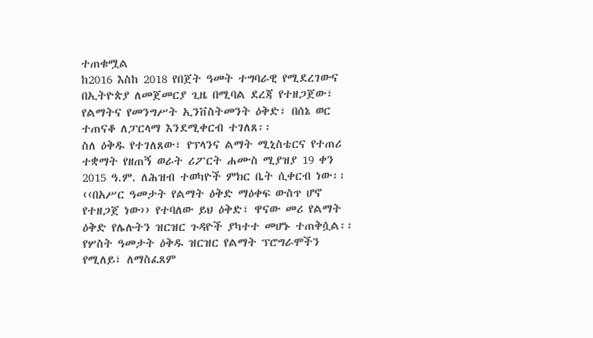ተጠቁሟል
ከ2016 እስከ 2018 የበጀት ዓመት ተግባራዊ የሚደረገውና በኢትዮጵያ ለመጀመርያ ጊዜ በሚባል ደረጃ የተዘጋጀው፣ የልማትና የመንግሥት ኢንቨስትመንት ዕቅድ፣ በሰኔ ወር ተጠናቆ ለፓርላማ እንደሚቀርብ ተገለጸ፡፡
ስለ ዕቅዱ የተገለጸው፣ የፕላንና ልማት ሚኒስቴርና የተጠሪ ተቋማት የዘጠኝ ወራት ሪፖርት ሐሙስ ሚያዝያ 19 ቀን 2015 ዓ.ም. ለሕዝብ ተወካዮች ምክር ቤት ሲቀርብ ነው፡፡
‹‹በአሥር ዓመታት የልማት ዕቅድ ማዕቀፍ ውስጥ ሆኖ የተዘጋጀ ነው›› የተባለው ይህ ዕቅድ፣ ዋናው መሪ የልማት ዕቅድ የሌሉትን ዝርዝር ጉዳዮች ያካተተ መሆኑ ተጠቅሷል፡፡
የሦስት ዓመታት ዕቅዱ ዝርዝር የልማት ፕሮግራሞችን የሚለይ፣ ለማስፈጸም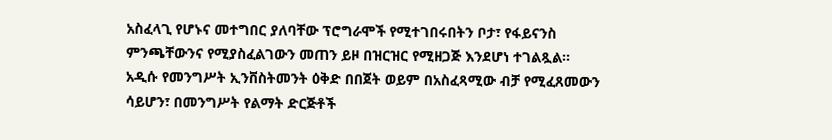አስፈላጊ የሆኑና መተግበር ያለባቸው ፕሮግራሞች የሚተገበሩበትን ቦታ፣ የፋይናንስ ምንጫቸውንና የሚያስፈልገውን መጠን ይዞ በዝርዝር የሚዘጋጅ እንደሆነ ተገልጿል፡፡
አዲሱ የመንግሥት ኢንቨስትመንት ዕቅድ በበጀት ወይም በአስፈጻሚው ብቻ የሚፈጸመውን ሳይሆን፣ በመንግሥት የልማት ድርጅቶች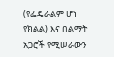(የፌዴራልም ሆነ የክልል) እና በልማት አጋሮች የሚሠራውን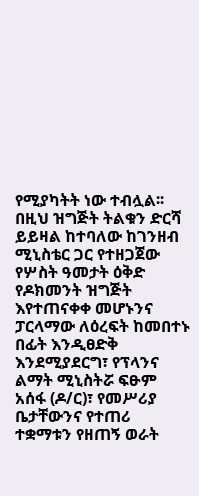የሚያካትት ነው ተብሏል፡፡
በዚህ ዝግጅት ትልቁን ድርሻ ይይዛል ከተባለው ከገንዘብ ሚኒስቴር ጋር የተዘጋጀው የሦስት ዓመታት ዕቅድ የዶክመንት ዝግጅት እየተጠናቀቀ መሆኑንና ፓርላማው ለዕረፍት ከመበተኑ በፊት እንዲፀድቅ እንደሚያደርግ፣ የፕላንና ልማት ሚኒስትሯ ፍፁም አሰፋ (ዶ/ር)፣ የመሥሪያ ቤታቸውንና የተጠሪ ተቋማቱን የዘጠኝ ወራት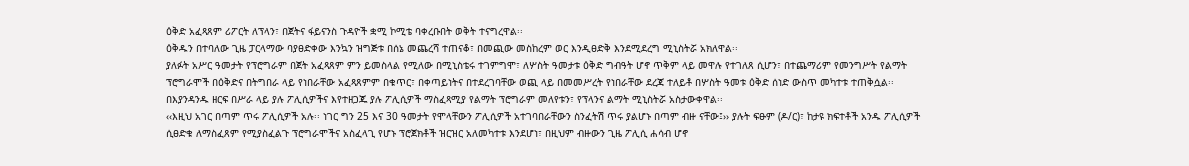ዕቅድ አፈጻጸም ሪፖርት ለፕላን፣ በጀትና ፋይናንስ ጉዳዮች ቋሚ ኮሚቴ ባቀረቡበት ወቅት ተናግረዋል፡፡
ዕቅዱን በተባለው ጊዜ ፓርላማው ባያፀድቀው እንኳን ዝግጅቱ በሰኔ መጨረሻ ተጠናቆ፣ በመጪው መስከረም ወር እንዲፀድቅ እንደሚደረግ ሚኒስትሯ አክለዋል፡፡
ያለፉት አሥር ዓመታት የፕሮግራም በጀት አፈጻጸም ምን ይመስላል የሚለው በሚኒስቴሩ ተገምግሞ፣ ለሦስት ዓመታቱ ዕቅድ ግብዓት ሆኖ ጥቅም ላይ መዋሉ የተገለጸ ሲሆን፣ በተጨማሪም የመንግሥት የልማት ፕሮግራሞች በዕቅድና በትግበራ ላይ የነበራቸው አፈጻጸምም በቁጥር፣ በቀጣይነትና በተደረገባቸው ወጪ ላይ በመመሥረት የነበራቸው ደረጃ ተለይቶ በሦስት ዓመቱ ዕቅድ ሰነድ ውስጥ መካተቱ ተጠቅሷል፡፡
በእያንዳንዱ ዘርፍ በሥራ ላይ ያሉ ፖሊሲዎችና እየተዘጋጁ ያሉ ፖሊሲዎች ማስፈጻሚያ የልማት ፕሮግራም መለየቱን፣ የፕላንና ልማት ሚኒስትሯ አስታውቀዋል፡፡
‹‹እዚህ አገር በጣም ጥሩ ፖሊሲዎች አሉ፡፡ ነገር ግን 25 እና 30 ዓመታት የሞላቸውን ፖሊሲዎች አተገባበራቸውን ስንፈትሽ ጥሩ ያልሆኑ በጣም ብዙ ናቸው፤›› ያሉት ፍፁም (ዶ/ር)፣ ከታዩ ክፍተቶች አንዱ ፖሊሲዎች ሲፀድቁ ለማስፈጸም የሚያስፈልጉ ፕሮግራሞችና አስፈላጊ የሆኑ ፕሮጀክቶች ዝርዝር አለመካተቱ እንደሆነ፣ በዚህም ብዙውን ጊዜ ፖሊሲ ሐሳብ ሆኖ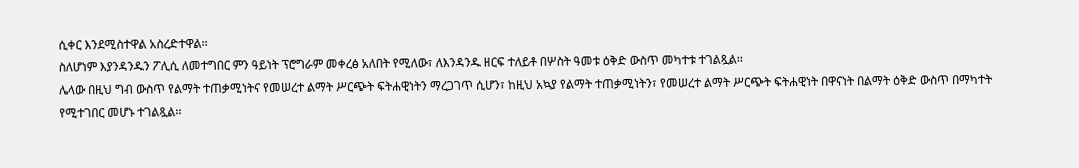ሲቀር እንደሚስተዋል አስረድተዋል፡፡
ስለሆነም እያንዳንዱን ፖሊሲ ለመተግበር ምን ዓይነት ፕሮግራም መቀረፅ አለበት የሚለው፣ ለእንዳንዱ ዘርፍ ተለይቶ በሦስት ዓመቱ ዕቅድ ውስጥ መካተቱ ተገልጿል፡፡
ሌላው በዚህ ግብ ውስጥ የልማት ተጠቃሚነትና የመሠረተ ልማት ሥርጭት ፍትሐዊነትን ማረጋገጥ ሲሆን፣ ከዚህ አኳያ የልማት ተጠቃሚነትን፣ የመሠረተ ልማት ሥርጭት ፍትሐዊነት በዋናነት በልማት ዕቅድ ውስጥ በማካተት የሚተገበር መሆኑ ተገልጿል፡፡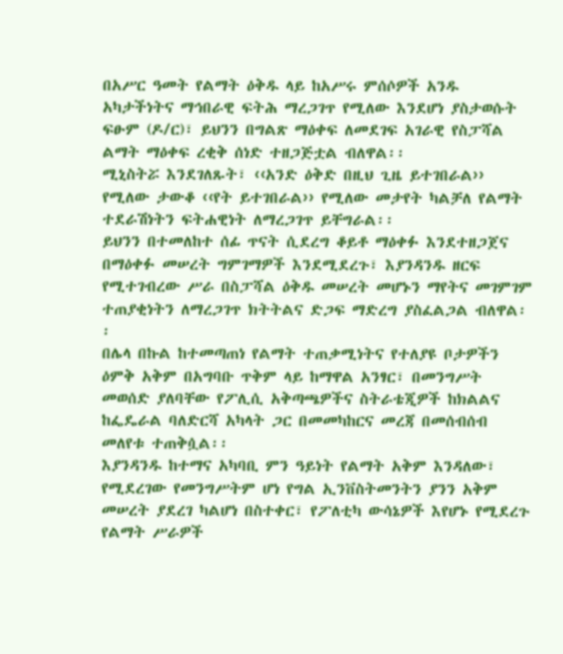በአሥር ዓመት የልማት ዕቅዱ ላይ ከአሥሩ ምሰሶዎች አንዱ አካታችነትና ማኅበራዊ ፍትሕ ማረጋገጥ የሚለው እንደሆነ ያስታወሱት ፍፁም (ዶ/ር)፣ ይህንን በግልጽ ማዕቀፍ ለመደገፍ አገራዊ የስፓሻል ልማት ማዕቀፍ ረቂቅ ሰነድ ተዘጋጅቷል ብለዋል፡፡
ሚኒስትሯ እንደገለጹት፣ ‹‹አንድ ዕቅድ በዚህ ጊዜ ይተገበራል›› የሚለው ታውቆ ‹‹የት ይተገበራል›› የሚለው መታየት ካልቻለ የልማት ተደራሽነትን ፍትሐዊነት ለማረጋገጥ ይቸግራል፡፡
ይህንን በተመለከተ ሰፊ ጥናት ሲደረግ ቆይቶ ማዕቀፉ እንደተዘጋጀና በማዕቀፉ መሠረት ግምገማዎች እንደሚደረጉ፣ እያንዳንዱ ዘርፍ የሚተገብረው ሥራ በስፓሻል ዕቅዱ መሠረት መሆኑን ማየትና መገምገም ተጠያቂነትን ለማረጋገጥ ክትትልና ድጋፍ ማድረግ ያስፈልጋል ብለዋል፡፡
በሌላ በኩል ከተመጣጠነ የልማት ተጠቃሚነትና የተለያዩ ቦታዎችን ዕምቅ አቅም በአግባቡ ጥቅም ላይ ከማዋል አንፃር፣ በመንግሥት መወሰድ ያለባቸው የፖሊሲ አቅጣጫዎችና ስትራቴጂዎች ከክልልና ከፌዴራል ባለድርሻ አካላት ጋር በመመካከርና መረጃ በመሰብሰብ መለየቱ ተጠቅሷል፡፡
እያንዳንዱ ከተማና አካባቢ ምን ዓይነት የልማት አቅም እንዳለው፣ የሚደረገው የመንግሥትም ሆነ የግል ኢንቨስትመንትን ያንን አቅም መሠረት ያደረገ ካልሆነ በስተቀር፣ የፖለቲካ ውሳኔዎች እየሆኑ የሚደረጉ የልማት ሥራዎች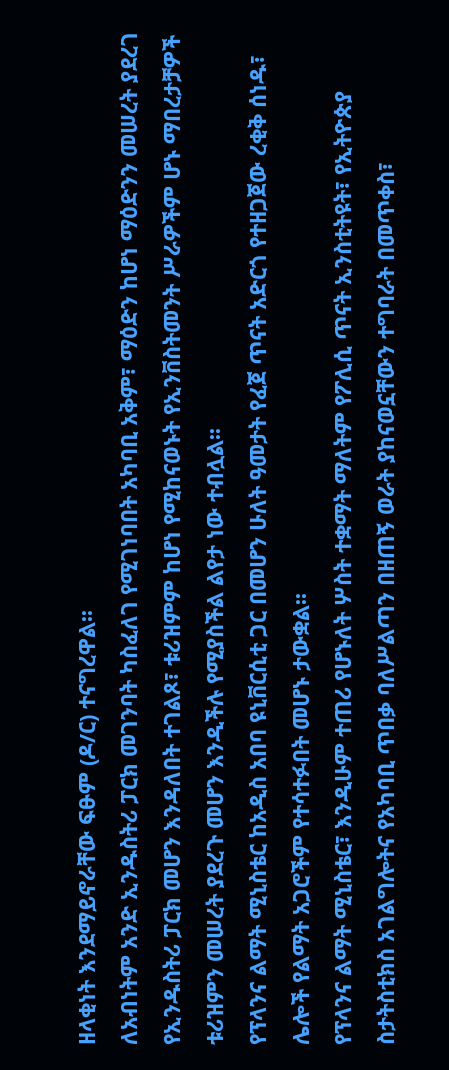ዘላቂነት እንደማይኖራቸው ፍፁም (ዶ/ር) ተናግረዋል፡፡
ለአብነትም አንድ ኢንዱስትሪ ፓርክ መገንባት ካስፈለገ የሚገነባበት አካባቢ አቅም፣ ማዕድን ከሆነ ማዕድንን መሠረት ያደረገ የኢንዱስትሪ ፓርክ መሆን እንዳለበት ተገልጾ፣ ቱሪዝምም ከሆነ የሚከናወኑት የኢንቨስትመንት ሥራዎችም ሆኑ ማበረታቻዎች ቱሪዝምን መሠረት ያደረጉ መሆን እንዲችሉ የሚያስችል ልየታ ነው ተብሏል፡፡
የፕላንና ልማት ሚኒስቴር ከአዲስ አበባ ዩኒቨርሲቲ ጋር በመሆን ሁለት ዓመታት የፈጀ ጥናት አድርጎ የተዘጋጀው ረቂቅ ሰነዱ፣ ሌሎች የልማት አጋሮችም የተሳተፉበት መሆኑ ታውቋል፡፡
የፕላንና ልማት ሚኒስቴር፣ እንዲሁም ተጠሪ የሆኑለት ሦስት ተቋማት ማለትም የፖሊሲ ጥናት ኢንስቲትዩት፣ የኢትዮጵያ ስታትስቲክስ አገልግሎትና የአካባቢ ጥበቃ ባለሥልጣን በዘጠኝ ወራት ያከናወኗቸውን ተግባራት በመጥቀስ፣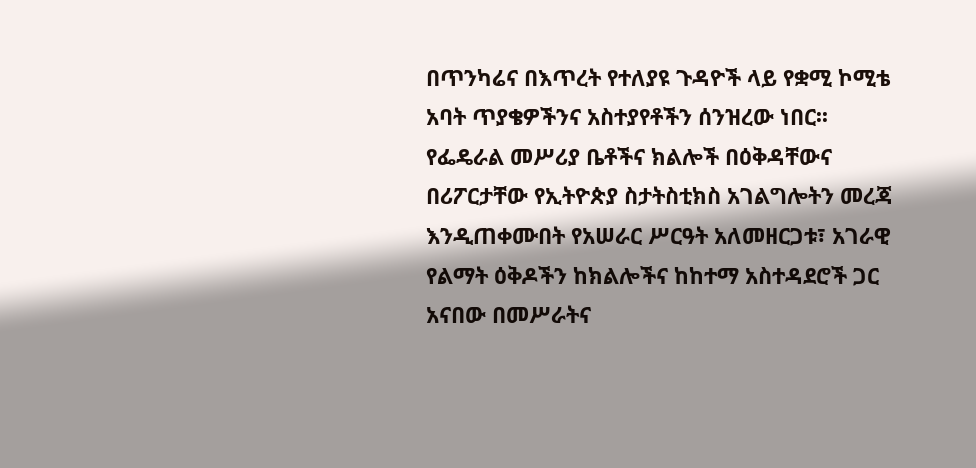በጥንካሬና በእጥረት የተለያዩ ጉዳዮች ላይ የቋሚ ኮሚቴ አባት ጥያቄዎችንና አስተያየቶችን ሰንዝረው ነበር፡፡
የፌዴራል መሥሪያ ቤቶችና ክልሎች በዕቅዳቸውና በሪፖርታቸው የኢትዮጵያ ስታትስቲክስ አገልግሎትን መረጃ እንዲጠቀሙበት የአሠራር ሥርዓት አለመዘርጋቱ፣ አገራዊ የልማት ዕቅዶችን ከክልሎችና ከከተማ አስተዳደሮች ጋር አናበው በመሥራትና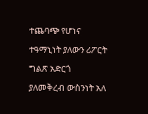ተጨባጭ የሆነና ተዓማኒነት ያለውን ሪፖርት ግልጽ አድርጎ ያለመቅረብ ውስንነት አለ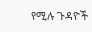የሚሉ ጉዳዮች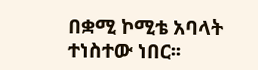በቋሚ ኮሚቴ አባላት ተነስተው ነበር፡፡